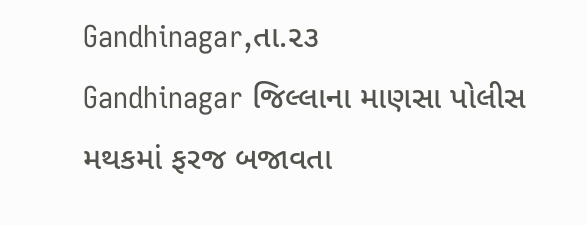Gandhinagar,તા.૨૩
Gandhinagar જિલ્લાના માણસા પોલીસ મથકમાં ફરજ બજાવતા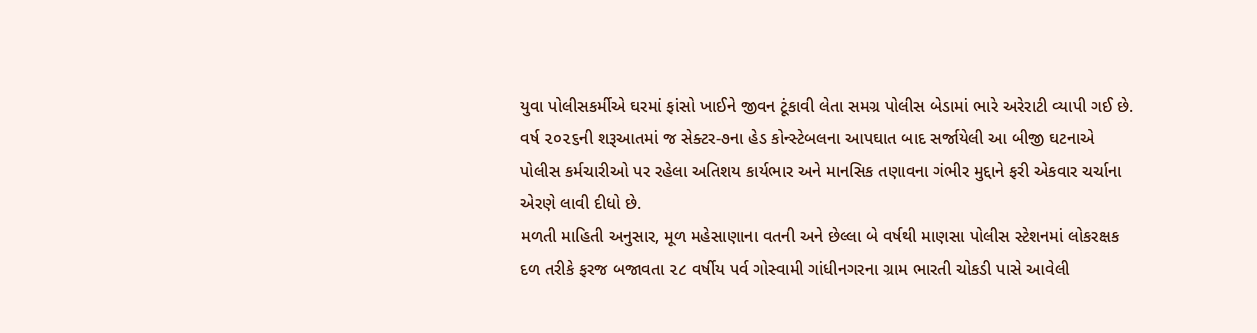યુવા પોલીસકર્મીએ ઘરમાં ફાંસો ખાઈને જીવન ટૂંકાવી લેતા સમગ્ર પોલીસ બેડામાં ભારે અરેરાટી વ્યાપી ગઈ છે. વર્ષ ૨૦૨૬ની શરૂઆતમાં જ સેક્ટર-૭ના હેડ કોન્સ્ટેબલના આપઘાત બાદ સર્જાયેલી આ બીજી ઘટનાએ પોલીસ કર્મચારીઓ પર રહેલા અતિશય કાર્યભાર અને માનસિક તણાવના ગંભીર મુદ્દાને ફરી એકવાર ચર્ચાના એરણે લાવી દીધો છે.
મળતી માહિતી અનુસાર, મૂળ મહેસાણાના વતની અને છેલ્લા બે વર્ષથી માણસા પોલીસ સ્ટેશનમાં લોકરક્ષક દળ તરીકે ફરજ બજાવતા ૨૮ વર્ષીય પર્વ ગોસ્વામી ગાંધીનગરના ગ્રામ ભારતી ચોકડી પાસે આવેલી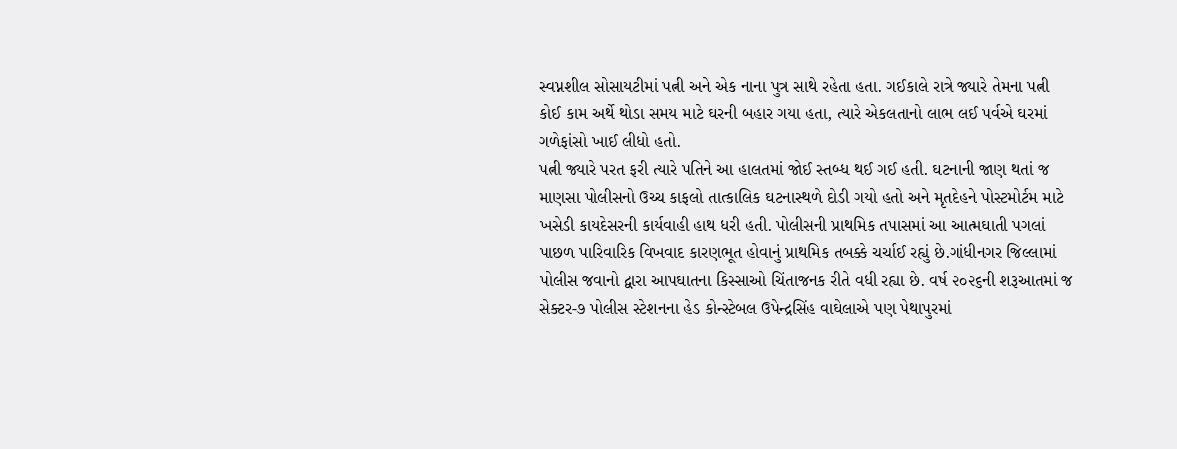સ્વપ્નશીલ સોસાયટીમાં પત્ની અને એક નાના પુત્ર સાથે રહેતા હતા. ગઈકાલે રાત્રે જ્યારે તેમના પત્ની કોઈ કામ અર્થે થોડા સમય માટે ઘરની બહાર ગયા હતા, ત્યારે એકલતાનો લાભ લઈ પર્વએ ઘરમાં ગળેફાંસો ખાઈ લીધો હતો.
પત્ની જ્યારે પરત ફરી ત્યારે પતિને આ હાલતમાં જોઈ સ્તબ્ધ થઈ ગઈ હતી. ઘટનાની જાણ થતાં જ માણસા પોલીસનો ઉચ્ચ કાફલો તાત્કાલિક ઘટનાસ્થળે દોડી ગયો હતો અને મૃતદેહને પોસ્ટમોર્ટમ માટે ખસેડી કાયદેસરની કાર્યવાહી હાથ ધરી હતી. પોલીસની પ્રાથમિક તપાસમાં આ આત્મઘાતી પગલાં પાછળ પારિવારિક વિખવાદ કારણભૂત હોવાનું પ્રાથમિક તબક્કે ચર્ચાઈ રહ્યું છે.ગાંધીનગર જિલ્લામાં પોલીસ જવાનો દ્વારા આપઘાતના કિસ્સાઓ ચિંતાજનક રીતે વધી રહ્યા છે. વર્ષ ૨૦૨૬ની શરૂઆતમાં જ સેક્ટર-૭ પોલીસ સ્ટેશનના હેડ કોન્સ્ટેબલ ઉપેન્દ્રસિંહ વાઘેલાએ પણ પેથાપુરમાં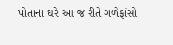પોતાના ઘરે આ જ રીતે ગળેફાંસો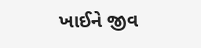ખાઈને જીવ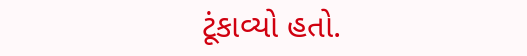ટૂંકાવ્યો હતો.